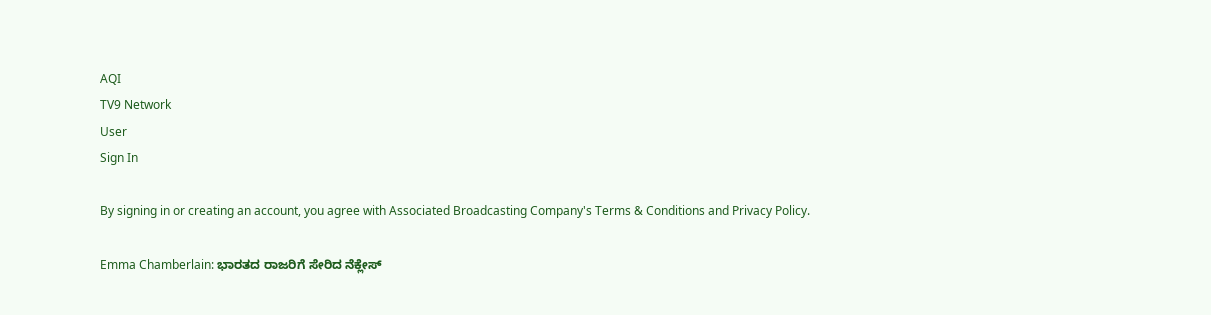AQI
TV9 Network
User
Sign In

By signing in or creating an account, you agree with Associated Broadcasting Company's Terms & Conditions and Privacy Policy.

Emma Chamberlain: ಭಾರತದ ರಾಜರಿಗೆ ಸೇರಿದ ನೆಕ್ಲೇಸ್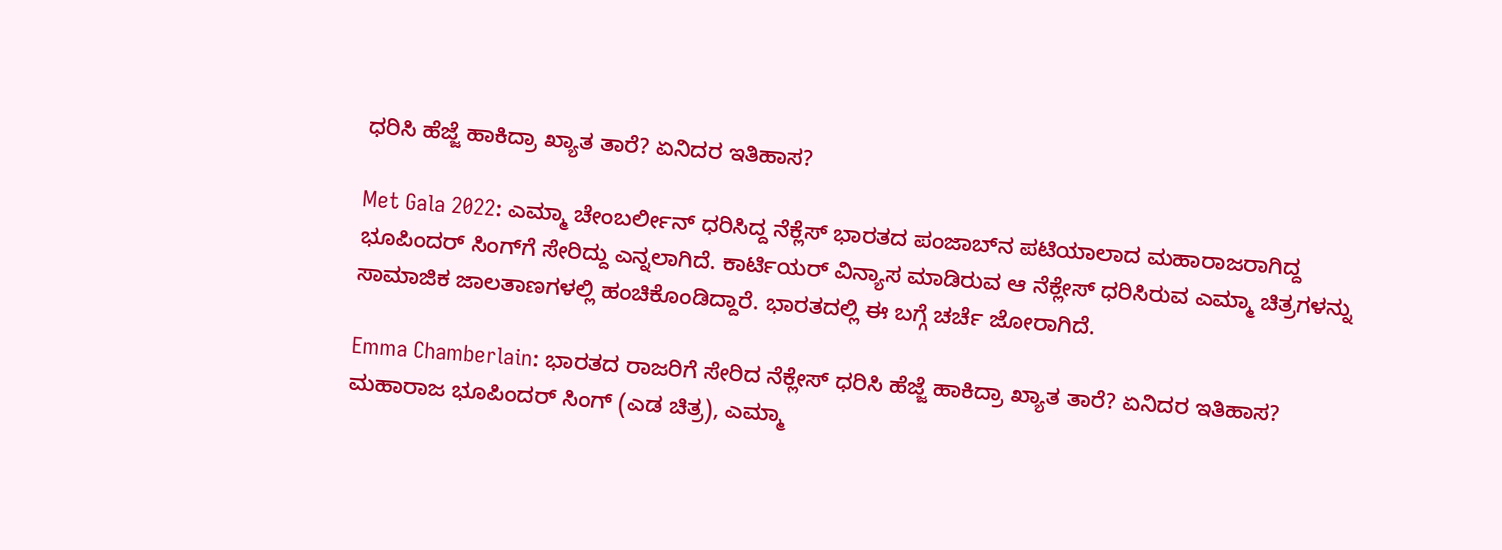ಧರಿಸಿ ಹೆಜ್ಜೆ ಹಾಕಿದ್ರಾ ಖ್ಯಾತ ತಾರೆ? ಏನಿದರ ಇತಿಹಾಸ?

Met Gala 2022: ಎಮ್ಮಾ ಚೇಂಬರ್ಲೀನ್ ಧರಿಸಿದ್ದ ನೆಕ್ಲೆಸ್ ಭಾರತದ ಪಂಜಾಬ್‌ನ ಪಟಿಯಾಲಾದ ಮಹಾರಾಜರಾಗಿದ್ದ ಭೂಪಿಂದರ್ ಸಿಂಗ್‌ಗೆ ಸೇರಿದ್ದು ಎನ್ನಲಾಗಿದೆ. ಕಾರ್ಟಿಯರ್ ವಿನ್ಯಾಸ ಮಾಡಿರುವ ಆ ನೆಕ್ಲೇಸ್ ಧರಿಸಿರುವ ಎಮ್ಮಾ ಚಿತ್ರಗಳನ್ನು ಸಾಮಾಜಿಕ ಜಾಲತಾಣಗಳಲ್ಲಿ ಹಂಚಿಕೊಂಡಿದ್ದಾರೆ. ಭಾರತದಲ್ಲಿ ಈ ಬಗ್ಗೆ ಚರ್ಚೆ ಜೋರಾಗಿದೆ.

Emma Chamberlain: ಭಾರತದ ರಾಜರಿಗೆ ಸೇರಿದ ನೆಕ್ಲೇಸ್ ಧರಿಸಿ ಹೆಜ್ಜೆ ಹಾಕಿದ್ರಾ ಖ್ಯಾತ ತಾರೆ? ಏನಿದರ ಇತಿಹಾಸ?
ಮಹಾರಾಜ ಭೂಪಿಂದರ್ ಸಿಂಗ್ (ಎಡ ಚಿತ್ರ), ಎಮ್ಮಾ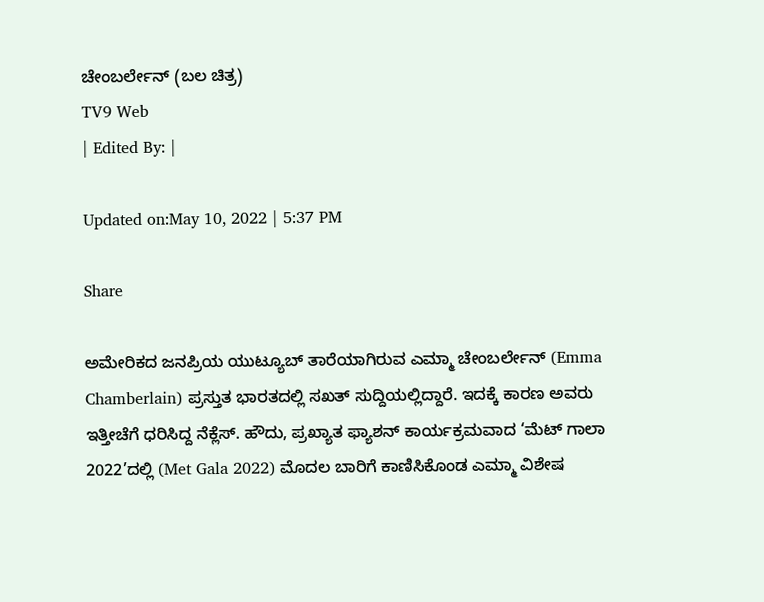ಚೇಂಬರ್ಲೇನ್ (ಬಲ ಚಿತ್ರ)
TV9 Web
| Edited By: |

Updated on:May 10, 2022 | 5:37 PM

Share

ಅಮೇರಿಕದ ಜನಪ್ರಿಯ ಯುಟ್ಯೂಬ್ ತಾರೆಯಾಗಿರುವ ಎಮ್ಮಾ ಚೇಂಬರ್ಲೇನ್ (Emma Chamberlain) ಪ್ರಸ್ತುತ ಭಾರತದಲ್ಲಿ ಸಖತ್ ಸುದ್ದಿಯಲ್ಲಿದ್ದಾರೆ. ಇದಕ್ಕೆ ಕಾರಣ ಅವರು ಇತ್ತೀಚೆಗೆ ಧರಿಸಿದ್ದ ನೆಕ್ಲೆಸ್. ಹೌದು, ಪ್ರಖ್ಯಾತ ಫ್ಯಾಶನ್ ಕಾರ್ಯಕ್ರಮವಾದ ‘ಮೆಟ್ ಗಾಲಾ 2022’ದಲ್ಲಿ (Met Gala 2022) ಮೊದಲ ಬಾರಿಗೆ ಕಾಣಿಸಿಕೊಂಡ ಎಮ್ಮಾ ವಿಶೇಷ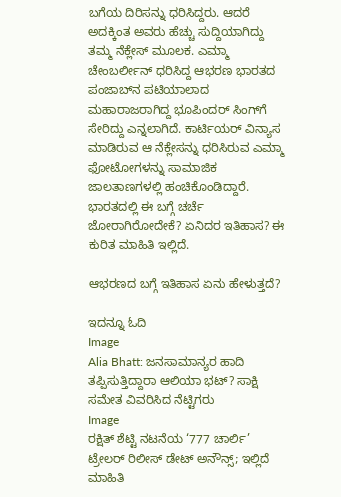ಬಗೆಯ ದಿರಿಸನ್ನು ಧರಿಸಿದ್ದರು. ಆದರೆ ಅದಕ್ಕಿಂತ ಅವರು ಹೆಚ್ಚು ಸುದ್ದಿಯಾಗಿದ್ದು ತಮ್ಮ ನೆಕ್ಲೇಸ್ ಮೂಲಕ. ಎಮ್ಮಾ ಚೇಂಬರ್ಲೀನ್ ಧರಿಸಿದ್ದ ಆಭರಣ ಭಾರತದ ಪಂಜಾಬ್‌ನ ಪಟಿಯಾಲಾದ ಮಹಾರಾಜರಾಗಿದ್ದ ಭೂಪಿಂದರ್ ಸಿಂಗ್‌ಗೆ ಸೇರಿದ್ದು ಎನ್ನಲಾಗಿದೆ. ಕಾರ್ಟಿಯರ್ ವಿನ್ಯಾಸ ಮಾಡಿರುವ ಆ ನೆಕ್ಲೇಸನ್ನು ಧರಿಸಿರುವ ಎಮ್ಮಾ ಫೋಟೋಗಳನ್ನು ಸಾಮಾಜಿಕ ಜಾಲತಾಣಗಳಲ್ಲಿ ಹಂಚಿಕೊಂಡಿದ್ದಾರೆ. ಭಾರತದಲ್ಲಿ ಈ ಬಗ್ಗೆ ಚರ್ಚೆ ಜೋರಾಗಿರೋದೇಕೆ? ಏನಿದರ ಇತಿಹಾಸ? ಈ ಕುರಿತ ಮಾಹಿತಿ ಇಲ್ಲಿದೆ.

ಆಭರಣದ ಬಗ್ಗೆ ಇತಿಹಾಸ ಏನು ಹೇಳುತ್ತದೆ?

ಇದನ್ನೂ ಓದಿ
Image
Alia Bhatt: ಜನಸಾಮಾನ್ಯರ ಹಾದಿ ತಪ್ಪಿಸುತ್ತಿದ್ದಾರಾ ಆಲಿಯಾ ಭಟ್? ಸಾಕ್ಷಿ ಸಮೇತ ವಿವರಿಸಿದ ನೆಟ್ಟಿಗರು
Image
ರಕ್ಷಿತ್ ಶೆಟ್ಟಿ ನಟನೆಯ ‘777 ಚಾರ್ಲಿ’ ಟ್ರೇಲರ್ ರಿಲೀಸ್ ಡೇಟ್ ಅನೌನ್ಸ್; ಇಲ್ಲಿದೆ ಮಾಹಿತಿ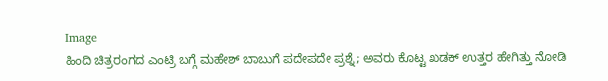Image
ಹಿಂದಿ ಚಿತ್ರರಂಗದ ಎಂಟ್ರಿ ಬಗ್ಗೆ ಮಹೇಶ್ ಬಾಬುಗೆ ಪದೇಪದೇ ಪ್ರಶ್ನೆ; ಅವರು ಕೊಟ್ಟ ಖಡಕ್ ಉತ್ತರ ಹೇಗಿತ್ತು ನೋಡಿ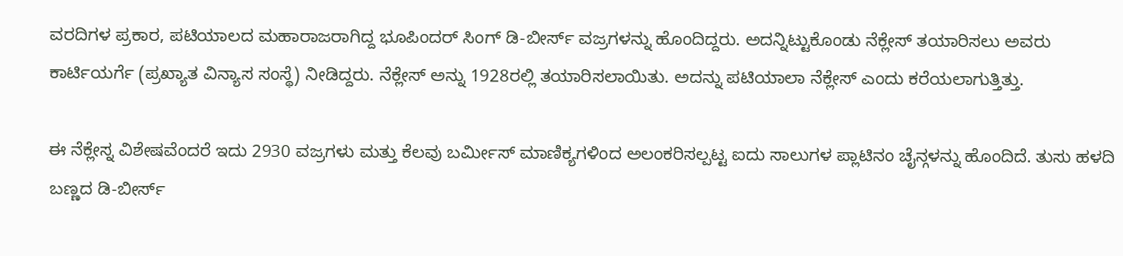ವರದಿಗಳ ಪ್ರಕಾರ, ಪಟಿಯಾಲದ ಮಹಾರಾಜರಾಗಿದ್ದ ಭೂಪಿಂದರ್ ಸಿಂಗ್ ಡಿ-ಬೀರ್ಸ್ ವಜ್ರಗಳನ್ನು ಹೊಂದಿದ್ದರು. ಅದನ್ನಿಟ್ಟುಕೊಂಡು ನೆಕ್ಲೇಸ್ ತಯಾರಿಸಲು ಅವರು ಕಾರ್ಟಿಯರ್ಗೆ (ಪ್ರಖ್ಯಾತ ವಿನ್ಯಾಸ ಸಂಸ್ಥೆ) ನೀಡಿದ್ದರು. ನೆಕ್ಲೇಸ್ ಅನ್ನು 1928ರಲ್ಲಿ ತಯಾರಿಸಲಾಯಿತು. ಅದನ್ನು ಪಟಿಯಾಲಾ ನೆಕ್ಲೇಸ್ ಎಂದು ಕರೆಯಲಾಗುತ್ತಿತ್ತು.

ಈ ನೆಕ್ಲೇಸ್ನ ವಿಶೇಷವೆಂದರೆ ಇದು 2930 ವಜ್ರಗಳು ಮತ್ತು ಕೆಲವು ಬರ್ಮೀಸ್ ಮಾಣಿಕ್ಯಗಳಿಂದ ಅಲಂಕರಿಸಲ್ಪಟ್ಟ ಐದು ಸಾಲುಗಳ ಪ್ಲಾಟಿನಂ ಚೈನ್ಗಳನ್ನು ಹೊಂದಿದೆ. ತುಸು ಹಳದಿ ಬಣ್ಣದ ಡಿ-ಬೀರ್ಸ್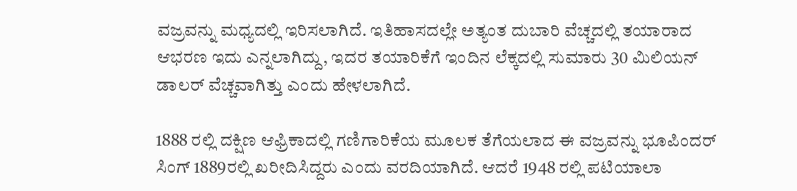ವಜ್ರವನ್ನು ಮಧ್ಯದಲ್ಲಿ ಇರಿಸಲಾಗಿದೆ. ಇತಿಹಾಸದಲ್ಲೇ ಅತ್ಯಂತ ದುಬಾರಿ ವೆಚ್ಚದಲ್ಲಿ ತಯಾರಾದ ಆಭರಣ ಇದು ಎನ್ನಲಾಗಿದ್ದು, ಇದರ ತಯಾರಿಕೆಗೆ ಇಂದಿನ ಲೆಕ್ಕದಲ್ಲಿ ಸುಮಾರು 30 ಮಿಲಿಯನ್ ಡಾಲರ್ ವೆಚ್ಚವಾಗಿತ್ತು ಎಂದು ಹೇಳಲಾಗಿದೆ.

1888 ರಲ್ಲಿ ದಕ್ಷಿಣ ಆಫ್ರಿಕಾದಲ್ಲಿ ಗಣಿಗಾರಿಕೆಯ ಮೂಲಕ ತೆಗೆಯಲಾದ ಈ ವಜ್ರವನ್ನು ಭೂಪಿಂದರ್ ಸಿಂಗ್ 1889ರಲ್ಲಿ ಖರೀದಿಸಿದ್ದರು ಎಂದು ವರದಿಯಾಗಿದೆ. ಆದರೆ 1948 ರಲ್ಲಿ ಪಟಿಯಾಲಾ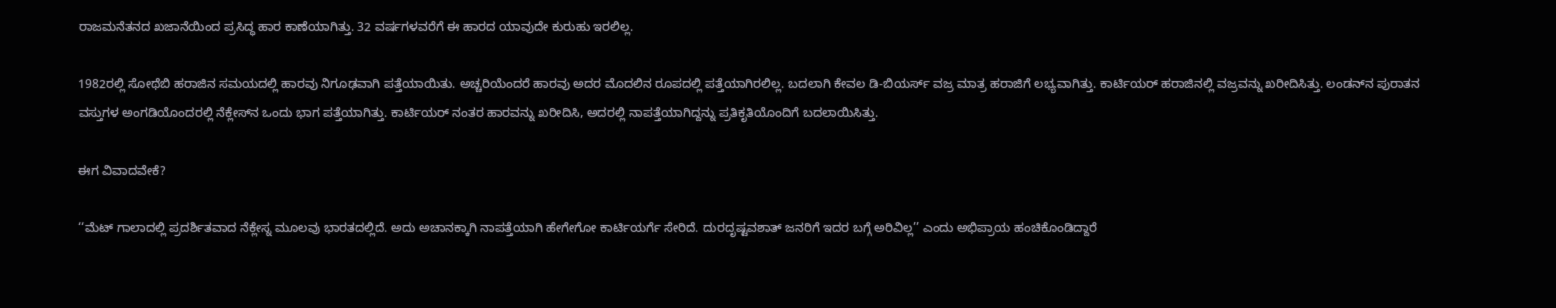ರಾಜಮನೆತನದ ಖಜಾನೆಯಿಂದ ಪ್ರಸಿದ್ಧ ಹಾರ ಕಾಣೆಯಾಗಿತ್ತು. 32 ವರ್ಷಗಳವರೆಗೆ ಈ ಹಾರದ ಯಾವುದೇ ಕುರುಹು ಇರಲಿಲ್ಲ.

1982ರಲ್ಲಿ ಸೋಥೆಬಿ ಹರಾಜಿನ ಸಮಯದಲ್ಲಿ ಹಾರವು ನಿಗೂಢವಾಗಿ ಪತ್ತೆಯಾಯಿತು. ಅಚ್ಚರಿಯೆಂದರೆ ಹಾರವು ಅದರ ಮೊದಲಿನ ರೂಪದಲ್ಲಿ ಪತ್ತೆಯಾಗಿರಲಿಲ್ಲ. ಬದಲಾಗಿ ಕೇವಲ ಡಿ-ಬಿಯರ್ಸ್ ವಜ್ರ ಮಾತ್ರ ಹರಾಜಿಗೆ ಲಭ್ಯವಾಗಿತ್ತು. ಕಾರ್ಟಿಯರ್ ಹರಾಜಿನಲ್ಲಿ ವಜ್ರವನ್ನು ಖರೀದಿಸಿತ್ತು. ಲಂಡನ್‌ನ ಪುರಾತನ ವಸ್ತುಗಳ ಅಂಗಡಿಯೊಂದರಲ್ಲಿ ನೆಕ್ಲೇಸ್‌ನ ಒಂದು ಭಾಗ ಪತ್ತೆಯಾಗಿತ್ತು. ಕಾರ್ಟಿಯರ್ ನಂತರ ಹಾರವನ್ನು ಖರೀದಿಸಿ, ಅದರಲ್ಲಿ ನಾಪತ್ತೆಯಾಗಿದ್ದನ್ನು ಪ್ರತಿಕೃತಿಯೊಂದಿಗೆ ಬದಲಾಯಿಸಿತ್ತು.

ಈಗ ವಿವಾದವೇಕೆ?

‘‘ಮೆಟ್ ಗಾಲಾದಲ್ಲಿ ಪ್ರದರ್ಶಿತವಾದ ನೆಕ್ಲೇಸ್ನ ಮೂಲವು ಭಾರತದಲ್ಲಿದೆ. ಅದು ಅಚಾನಕ್ಕಾಗಿ ನಾಪತ್ತೆಯಾಗಿ ಹೇಗೇಗೋ ಕಾರ್ಟಿಯರ್ಗೆ ಸೇರಿದೆ. ದುರದೃಷ್ಟವಶಾತ್ ಜನರಿಗೆ ಇದರ ಬಗ್ಗೆ ಅರಿವಿಲ್ಲ’’ ಎಂದು ಅಭಿಪ್ರಾಯ ಹಂಚಿಕೊಂಡಿದ್ದಾರೆ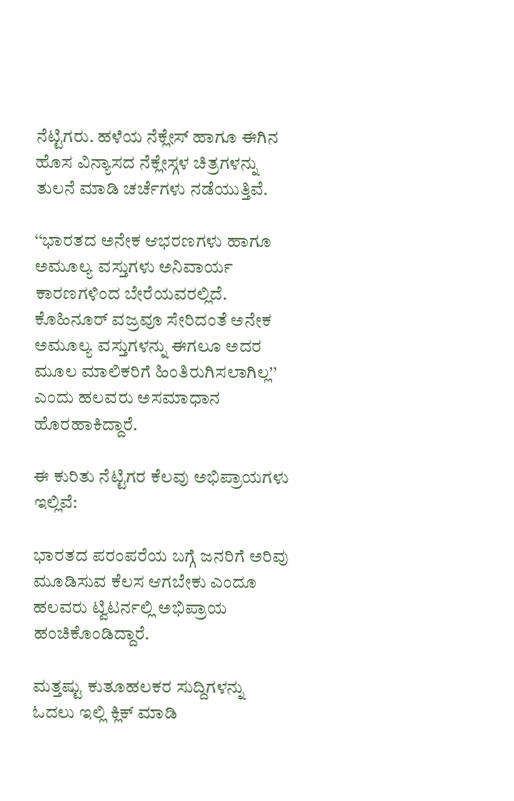ನೆಟ್ಟಿಗರು. ಹಳೆಯ ನೆಕ್ಲೇಸ್ ಹಾಗೂ ಈಗಿನ ಹೊಸ ವಿನ್ಯಾಸದ ನೆಕ್ಲೇಸ್ಗಳ ಚಿತ್ರಗಳನ್ನು ತುಲನೆ ಮಾಡಿ ಚರ್ಚೆಗಳು ನಡೆಯುತ್ತಿವೆ.

‘‘ಭಾರತದ ಅನೇಕ ಆಭರಣಗಳು ಹಾಗೂ ಅಮೂಲ್ಯ ವಸ್ತುಗಳು ಅನಿವಾರ್ಯ ಕಾರಣಗಳಿಂದ ಬೇರೆಯವರಲ್ಲಿದೆ. ಕೊಹಿನೂರ್ ವಜ್ರವೂ ಸೇರಿದಂತೆ ಅನೇಕ ಅಮೂಲ್ಯ ವಸ್ತುಗಳನ್ನು ಈಗಲೂ ಅದರ ಮೂಲ ಮಾಲಿಕರಿಗೆ ಹಿಂತಿರುಗಿಸಲಾಗಿಲ್ಲ’’ ಎಂದು ಹಲವರು ಅಸಮಾಧಾನ ಹೊರಹಾಕಿದ್ದಾರೆ.

ಈ ಕುರಿತು ನೆಟ್ಟಿಗರ ಕೆಲವು ಅಭಿಪ್ರಾಯಗಳು ಇಲ್ಲಿವೆ:

ಭಾರತದ ಪರಂಪರೆಯ ಬಗ್ಗೆ ಜನರಿಗೆ ಅರಿವು ಮೂಡಿಸುವ ಕೆಲಸ ಆಗಬೇಕು ಎಂದೂ ಹಲವರು ಟ್ವಿಟರ್ನಲ್ಲಿ ಅಭಿಪ್ರಾಯ ಹಂಚಿಕೊಂಡಿದ್ದಾರೆ.

ಮತ್ತಷ್ಟು ಕುತೂಹಲಕರ ಸುದ್ದಿಗಳನ್ನು ಓದಲು ಇಲ್ಲಿ ಕ್ಲಿಕ್ ಮಾಡಿ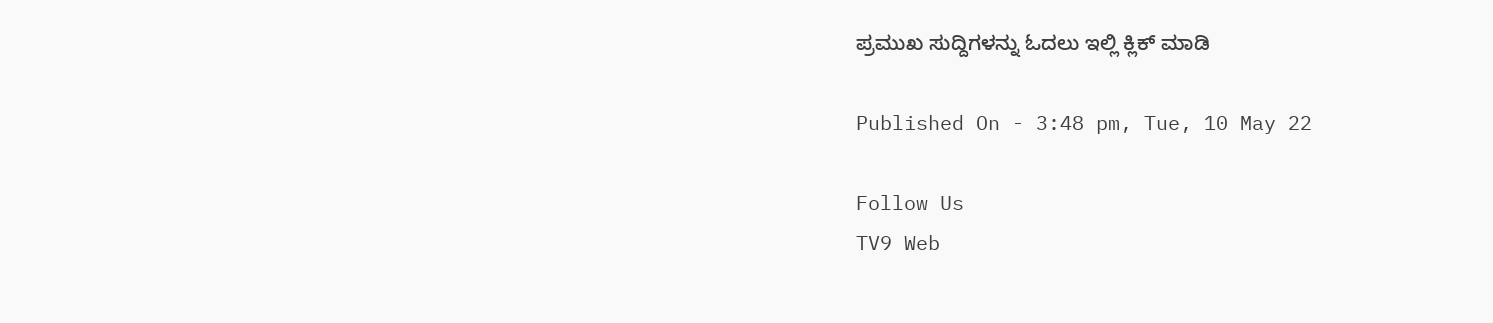ಪ್ರಮುಖ ಸುದ್ದಿಗಳನ್ನು ಓದಲು ಇಲ್ಲಿ ಕ್ಲಿಕ್ ಮಾಡಿ

Published On - 3:48 pm, Tue, 10 May 22

Follow Us
TV9 Web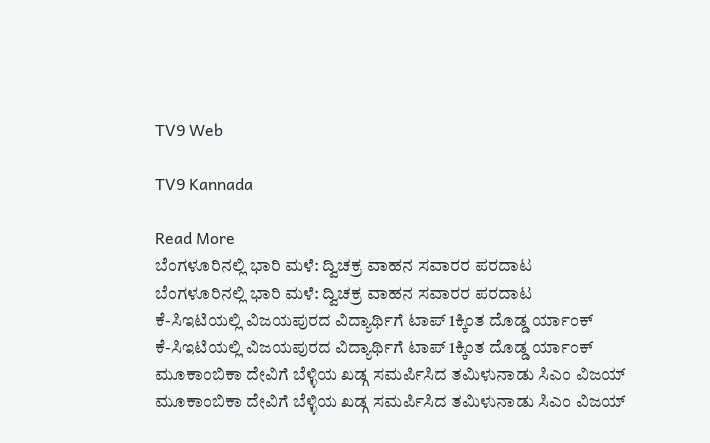TV9 Web

TV9 Kannada

Read More
ಬೆಂಗಳೂರಿನಲ್ಲಿ ಭಾರಿ ಮಳೆ: ದ್ವಿಚಕ್ರ ವಾಹನ ಸವಾರರ ಪರದಾಟ
ಬೆಂಗಳೂರಿನಲ್ಲಿ ಭಾರಿ ಮಳೆ: ದ್ವಿಚಕ್ರ ವಾಹನ ಸವಾರರ ಪರದಾಟ
ಕೆ-ಸಿಇಟಿಯಲ್ಲಿ ವಿಜಯಪುರದ ವಿದ್ಯಾರ್ಥಿಗೆ ಟಾಪ್ 1ಕ್ಕಿಂತ ದೊಡ್ಡ ರ್ಯಾಂಕ್
ಕೆ-ಸಿಇಟಿಯಲ್ಲಿ ವಿಜಯಪುರದ ವಿದ್ಯಾರ್ಥಿಗೆ ಟಾಪ್ 1ಕ್ಕಿಂತ ದೊಡ್ಡ ರ್ಯಾಂಕ್
ಮೂಕಾಂಬಿಕಾ ದೇವಿಗೆ ಬೆಳ್ಳಿಯ ಖಡ್ಗ ಸಮರ್ಪಿಸಿದ ತಮಿಳುನಾಡು ಸಿಎಂ ವಿಜಯ್
ಮೂಕಾಂಬಿಕಾ ದೇವಿಗೆ ಬೆಳ್ಳಿಯ ಖಡ್ಗ ಸಮರ್ಪಿಸಿದ ತಮಿಳುನಾಡು ಸಿಎಂ ವಿಜಯ್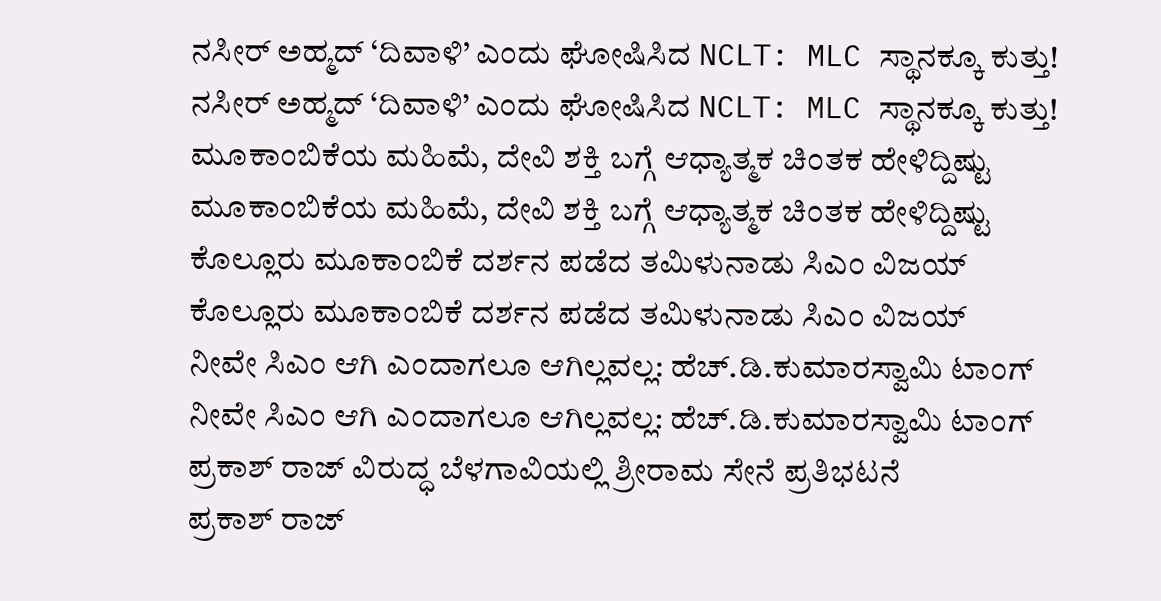ನಸೀರ್ ಅಹ್ಮದ್‌ ‘ದಿವಾಳಿ’ ಎಂದು ಘೋಷಿಸಿದ NCLT: MLC ಸ್ಥಾನಕ್ಕೂ ಕುತ್ತು!
ನಸೀರ್ ಅಹ್ಮದ್‌ ‘ದಿವಾಳಿ’ ಎಂದು ಘೋಷಿಸಿದ NCLT: MLC ಸ್ಥಾನಕ್ಕೂ ಕುತ್ತು!
ಮೂಕಾಂಬಿಕೆಯ ಮಹಿಮೆ, ದೇವಿ ಶಕ್ತಿ ಬಗ್ಗೆ ಆಧ್ಯಾತ್ಮಕ ಚಿಂತಕ ಹೇಳಿದ್ದಿಷ್ಟು
ಮೂಕಾಂಬಿಕೆಯ ಮಹಿಮೆ, ದೇವಿ ಶಕ್ತಿ ಬಗ್ಗೆ ಆಧ್ಯಾತ್ಮಕ ಚಿಂತಕ ಹೇಳಿದ್ದಿಷ್ಟು
ಕೊಲ್ಲೂರು ಮೂಕಾಂಬಿಕೆ ದರ್ಶನ ಪಡೆದ ತಮಿಳುನಾಡು ಸಿಎಂ ವಿಜಯ್
ಕೊಲ್ಲೂರು ಮೂಕಾಂಬಿಕೆ ದರ್ಶನ ಪಡೆದ ತಮಿಳುನಾಡು ಸಿಎಂ ವಿಜಯ್
ನೀವೇ ಸಿಎಂ ಆಗಿ ಎಂದಾಗಲೂ ಆಗಿಲ್ಲವಲ್ಲ: ಹೆಚ್.ಡಿ.ಕುಮಾರಸ್ವಾಮಿ ಟಾಂಗ್
ನೀವೇ ಸಿಎಂ ಆಗಿ ಎಂದಾಗಲೂ ಆಗಿಲ್ಲವಲ್ಲ: ಹೆಚ್.ಡಿ.ಕುಮಾರಸ್ವಾಮಿ ಟಾಂಗ್
ಪ್ರಕಾಶ್ ರಾಜ್ ವಿರುದ್ಧ ಬೆಳಗಾವಿಯಲ್ಲಿ ಶ್ರೀರಾಮ ಸೇನೆ ಪ್ರತಿಭಟನೆ
ಪ್ರಕಾಶ್ ರಾಜ್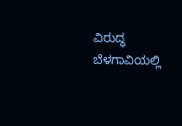ವಿರುದ್ಧ ಬೆಳಗಾವಿಯಲ್ಲಿ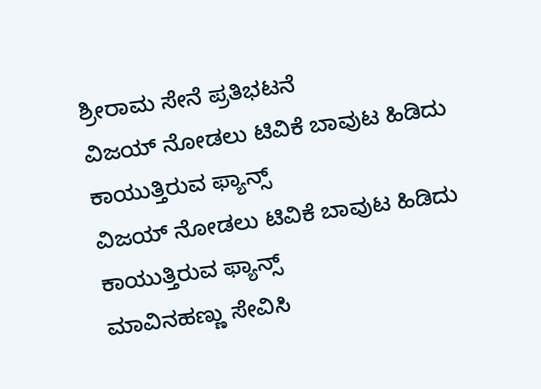ಶ್ರೀರಾಮ ಸೇನೆ ಪ್ರತಿಭಟನೆ
ವಿಜಯ್ ನೋಡಲು ಟಿವಿಕೆ ಬಾವುಟ ಹಿಡಿದು ಕಾಯುತ್ತಿರುವ ಫ್ಯಾನ್ಸ್
ವಿಜಯ್ ನೋಡಲು ಟಿವಿಕೆ ಬಾವುಟ ಹಿಡಿದು ಕಾಯುತ್ತಿರುವ ಫ್ಯಾನ್ಸ್
ಮಾವಿನಹಣ್ಣು ಸೇವಿಸಿ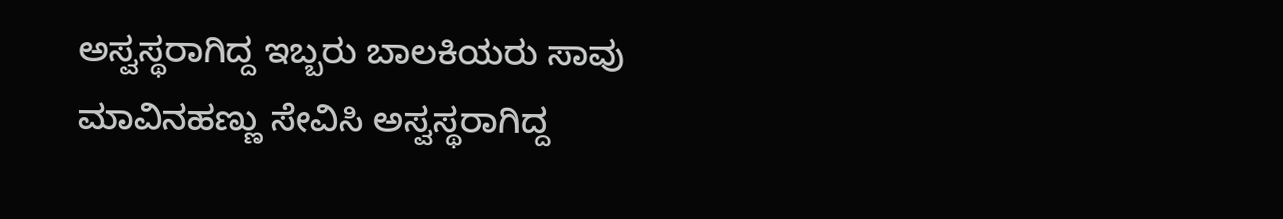ಅಸ್ವಸ್ಥರಾಗಿದ್ದ ಇಬ್ಬರು ಬಾಲಕಿಯರು ಸಾವು
ಮಾವಿನಹಣ್ಣು ಸೇವಿಸಿ ಅಸ್ವಸ್ಥರಾಗಿದ್ದ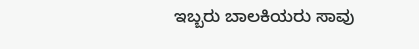ಇಬ್ಬರು ಬಾಲಕಿಯರು ಸಾವು